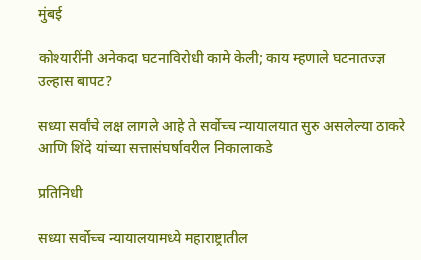मुंबई

कोश्यारींनी अनेकदा घटनाविरोधी कामे केली; काय म्हणाले घटनातज्ज्ञ उल्हास बापट?

सध्या सर्वांचे लक्ष लागले आहे ते सर्वोच्च न्यायालयात सुरु असलेल्या ठाकरे आणि शिंदे यांच्या सत्तासंघर्षावरील निकालाकडे

प्रतिनिधी

सध्या सर्वोच्च न्यायालयामध्ये महाराष्ट्रातील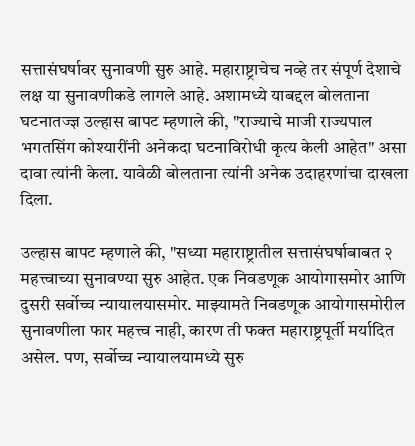सत्तासंघर्षावर सुनावणी सुरु आहे. महाराष्ट्राचेच नव्हे तर संपूर्ण देशाचे लक्ष या सुनावणीकडे लागले आहे. अशामध्ये याबद्दल बोलताना घटनातज्ज्ञ उल्हास बापट म्हणाले की, "राज्याचे माजी राज्यपाल भगतसिंग कोश्यारींनी अनेकदा घटनाविरोधी कृत्य केली आहेत" असा दावा त्यांनी केला. यावेळी बोलताना त्यांनी अनेक उदाहरणांचा दाखला दिला.

उल्हास बापट म्हणाले की, "सध्या महाराष्ट्रातील सत्तासंघर्षाबाबत २ महत्त्वाच्या सुनावण्या सुरु आहेत. एक निवडणूक आयोगासमोर आणि दुसरी सर्वोच्च न्यायालयासमोर. माझ्यामते निवडणूक आयोगासमोरील सुनावणीला फार महत्त्व नाही, कारण ती फक्त महाराष्ट्रपूर्ती मर्यादित असेल. पण, सर्वोच्च न्यायालयामध्ये सुरु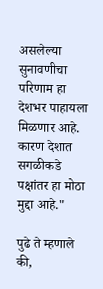असलेल्या सुनावणीचा परिणाम हा देशभर पाहायला मिळणार आहे. कारण देशात सगळीकडे पक्षांतर हा मोठा मुद्दा आहे."

पुढे ते म्हणाले की,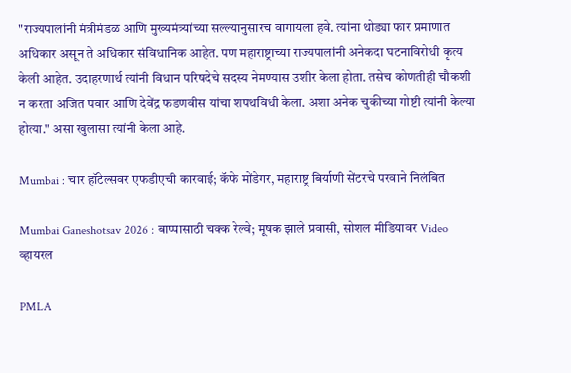"राज्यपालांनी मंत्रीमंडळ आणि मुख्यमंत्र्यांच्या सल्ल्यानुसारच वागायला हवे. त्यांना थोड्या फार प्रमाणात अधिकार असून ते अधिकार संविधानिक आहेत. पण महाराष्ट्राच्या राज्यपालांनी अनेकदा घटनाविरोधी कृत्य केली आहेत. उदाहरणार्थ त्यांनी विधान परिषदेचे सदस्य नेमण्यास उशीर केला होता. तसेच कोणतीही चौकशी न करता अजित पवार आणि देवेंद्र फडणवीस यांचा शपथविधी केला. अशा अनेक चुकीच्या गोष्टी त्यांनी केल्या होत्या." असा खुलासा त्यांनी केला आहे.

Mumbai : चार हॉटेल्सवर एफडीएची कारवाई; कॅफे मोंडेगर, महाराष्ट्र बिर्याणी सेंटरचे परवाने निलंबित

Mumbai Ganeshotsav 2026 : बाप्पासाठी चक्क रेल्वे; मूषक झाले प्रवासी, सोशल मीडियावर Video व्हायरल

PMLA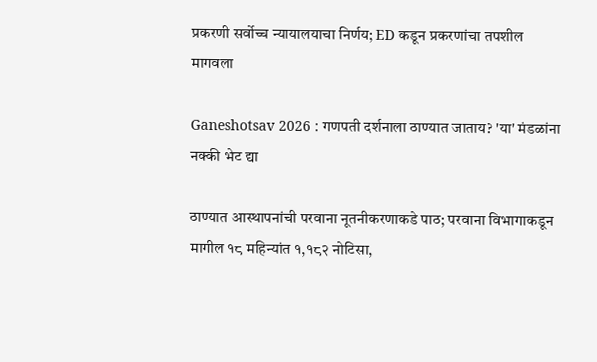प्रकरणी सर्वोच्च न्यायालयाचा निर्णय; ED कडून प्रकरणांचा तपशील मागवला

Ganeshotsav 2026 : गणपती दर्शनाला ठाण्यात जाताय? 'या' मंडळांना नक्की भेट द्या

ठाण्यात आस्थापनांची परवाना नूतनीकरणाकडे पाठ; परवाना विभागाकडून मागील १८ महिन्यांत १,१८२ नोटिसा,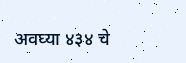अवघ्या ४३४ चे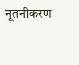नूतनीकरण